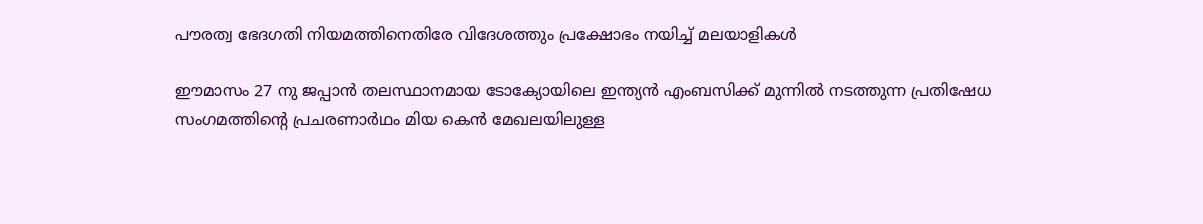പൗരത്വ ഭേദഗതി നിയമത്തിനെതിരേ വിദേശത്തും പ്രക്ഷോഭം നയിച്ച് മലയാളികള്‍

ഈമാസം 27 നു ജപ്പാന്‍ തലസ്ഥാനമായ ടോക്യോയിലെ ഇന്ത്യന്‍ എംബസിക്ക് മുന്നില്‍ നടത്തുന്ന പ്രതിഷേധ സംഗമത്തിന്റെ പ്രചരണാര്‍ഥം മിയ കെന്‍ മേഖലയിലുള്ള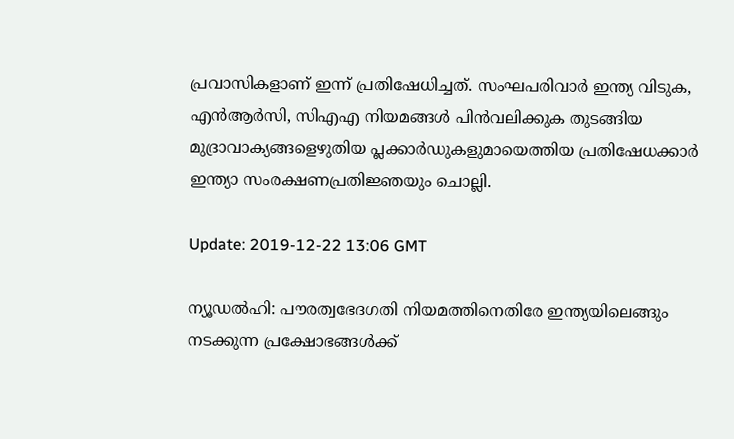പ്രവാസികളാണ് ഇന്ന് പ്രതിഷേധിച്ചത്. സംഘപരിവാര്‍ ഇന്ത്യ വിടുക, എന്‍ആര്‍സി, സിഎഎ നിയമങ്ങള്‍ പിന്‍വലിക്കുക തുടങ്ങിയ മുദ്രാവാക്യങ്ങളെഴുതിയ പ്ലക്കാര്‍ഡുകളുമായെത്തിയ പ്രതിഷേധക്കാര്‍ ഇന്ത്യാ സംരക്ഷണപ്രതിജ്ഞയും ചൊല്ലി.

Update: 2019-12-22 13:06 GMT

ന്യൂഡല്‍ഹി: പൗരത്വഭേദഗതി നിയമത്തിനെതിരേ ഇന്ത്യയിലെങ്ങും നടക്കുന്ന പ്രക്ഷോഭങ്ങള്‍ക്ക്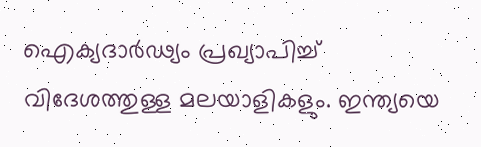ഐക്യദാര്‍ഢ്യം പ്രഖ്യാപിച്ച് വിദേശത്തുള്ള മലയാളികളും. ഇന്ത്യയെ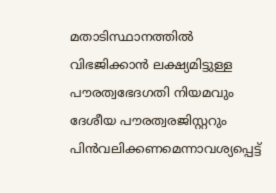മതാടിസ്ഥാനത്തില്‍ വിഭജിക്കാന്‍ ലക്ഷ്യമിട്ടുള്ള പൗരത്വഭേദഗതി നിയമവും ദേശീയ പൗരത്വരജിസ്റ്ററും പിന്‍വലിക്കണമെന്നാവശ്യപ്പെട്ട്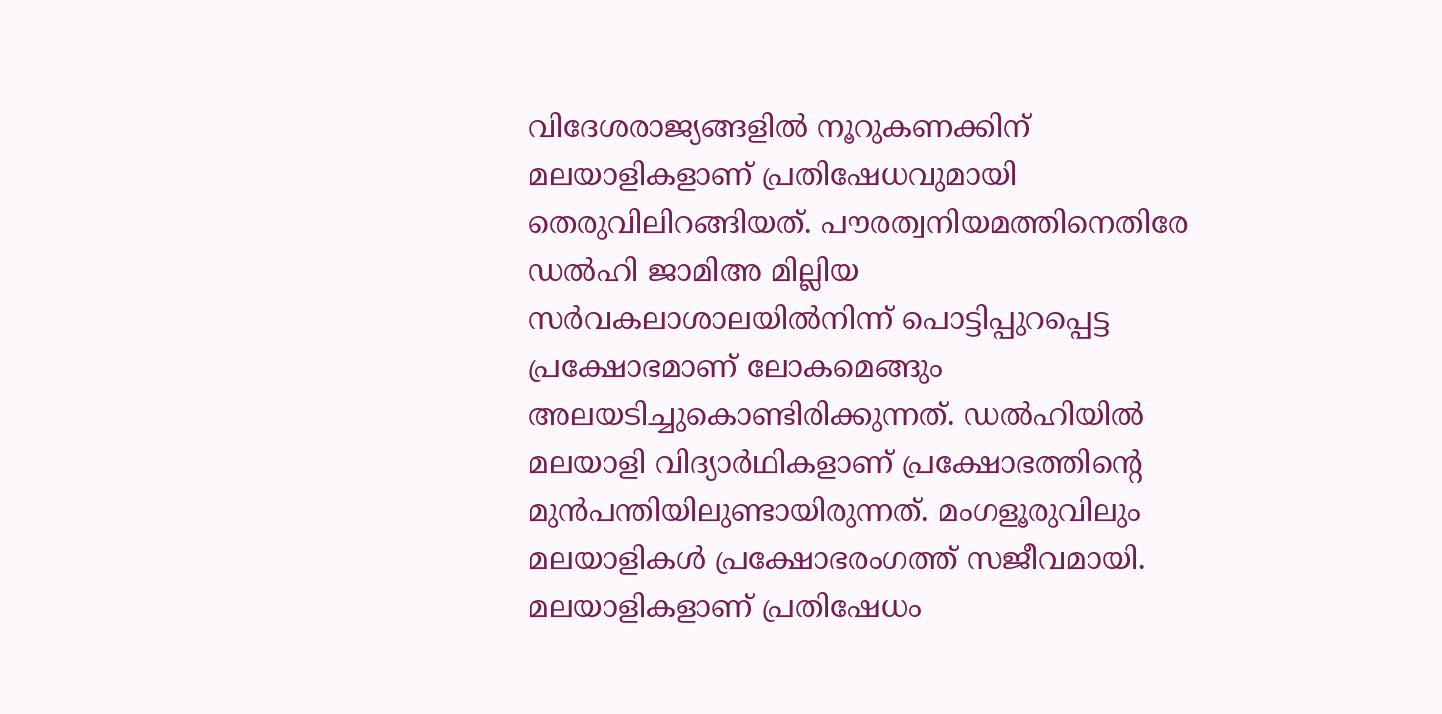വിദേശരാജ്യങ്ങളില്‍ നൂറുകണക്കിന് മലയാളികളാണ് പ്രതിഷേധവുമായി തെരുവിലിറങ്ങിയത്. പൗരത്വനിയമത്തിനെതിരേ ഡല്‍ഹി ജാമിഅ മില്ലിയ സര്‍വകലാശാലയില്‍നിന്ന് പൊട്ടിപ്പുറപ്പെട്ട പ്രക്ഷോഭമാണ് ലോകമെങ്ങും അലയടിച്ചുകൊണ്ടിരിക്കുന്നത്. ഡല്‍ഹിയില്‍ മലയാളി വിദ്യാര്‍ഥികളാണ് പ്രക്ഷോഭത്തിന്റെ മുന്‍പന്തിയിലുണ്ടായിരുന്നത്. മംഗളൂരുവിലും മലയാളികള്‍ പ്രക്ഷോഭരംഗത്ത് സജീവമായി. മലയാളികളാണ് പ്രതിഷേധം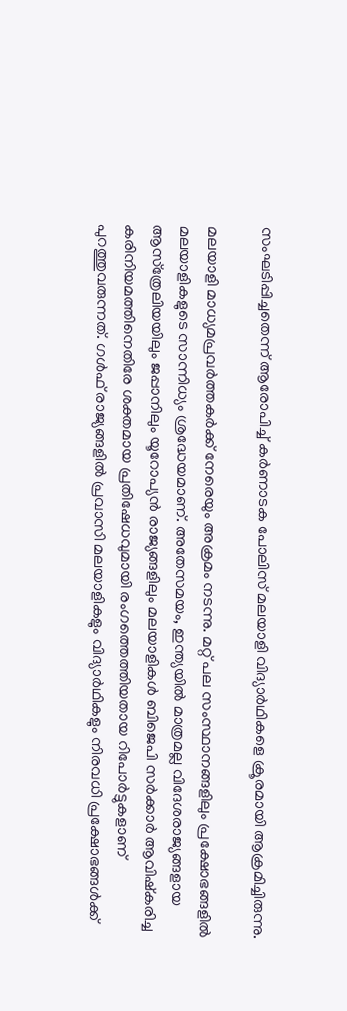സംഘടിപ്പിച്ചതെന്ന് ആരോപിച്ച് കര്‍ണാടക പോലിസ് മലയാളി വിദ്യാര്‍ഥികളെ ക്രൂരമായി ആക്രമിച്ചിരുന്നു.

മലയാളി മാധ്യമപ്രവര്‍ത്തകര്‍ക്ക് നേരെയും അക്രമം നടന്നു. മറ്റ് പല സംസ്ഥാനങ്ങളിലും പ്രക്ഷോഭങ്ങളില്‍ മലയാളികളുടെ സാന്നിധ്യം ശ്രദ്ധേയമാണ്. അതേസമയം, ഇന്ത്യയില്‍ മാത്രമല്ല വിദേശരാജ്യങ്ങളായ ആസ്‌ത്രേലിയയിലും ജപ്പാനിലും യൂറോപ്യന്‍ രാജ്യങ്ങളിലും മലയാളികള്‍ ബിജെപി സര്‍ക്കാര്‍ ആവിഷ്‌കരിച്ച കരിനിയമത്തിനെതിരേ ശക്തമായ പ്രതിഷേധവുമായി രംഗത്തെത്തിയതായ റിപോര്‍ട്ടുകളാണ് പുറത്തുവരുന്നത്. ഗള്‍ഫ് രാജ്യങ്ങളില്‍ പ്രവാസി മലയാളികളും വിദ്യാര്‍ഥികളും നിരവധി പ്രക്ഷോഭങ്ങള്‍ക്ക്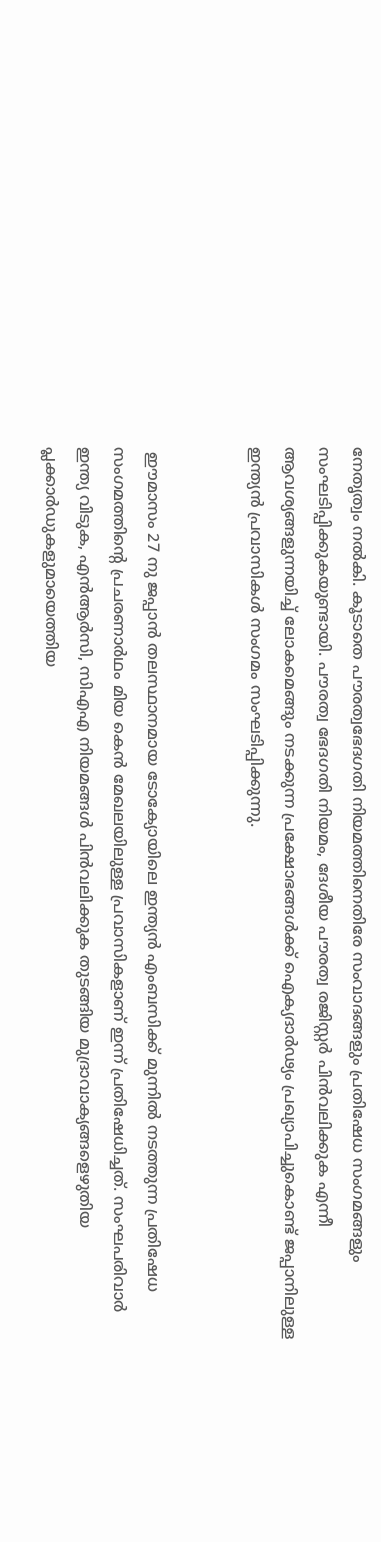നേതൃത്വം നല്‍കി. കൂടാതെ പൗരത്വഭേദഗതി നിയമത്തിനെതിരേ സംവാദങ്ങളും പ്രതിഷേധ സംഗമങ്ങളും സംഘടിപ്പിക്കുകയുണ്ടായി. പൗരത്വ ഭേദഗതി നിയമം, ദേശീയ പൗരത്വ രജിസ്റ്റര്‍ പിന്‍വലിക്കുക എന്നീ ആവശ്യങ്ങളുന്നയിച്ച് ലോകമെങ്ങും നടക്കുന്ന പ്രക്ഷോഭങ്ങള്‍ക്ക് ഐക്യദാര്‍ഢ്യം പ്രഖ്യാപിച്ചുകൊണ്ട് ജപ്പാനിലുള്ള ഇന്ത്യന്‍ പ്രവാസികള്‍ സംഗമം സംഘടിപ്പിക്കുന്നു.


 ഈമാസം 27 നു ജപ്പാന്‍ തലസ്ഥാനമായ ടോക്യോയിലെ ഇന്ത്യന്‍ എംബസിക്ക് മുന്നില്‍ നടത്തുന്ന പ്രതിഷേധ സംഗമത്തിന്റെ പ്രചരണാര്‍ഥം മിയ കെന്‍ മേഖലയിലുള്ള പ്രവാസികളാണ് ഇന്ന് പ്രതിഷേധിച്ചത്. സംഘപരിവാര്‍ ഇന്ത്യ വിടുക, എന്‍ആര്‍സി, സിഎഎ നിയമങ്ങള്‍ പിന്‍വലിക്കുക തുടങ്ങിയ മുദ്രാവാക്യങ്ങളെഴുതിയ പ്ലക്കാര്‍ഡുകളുമായെത്തിയ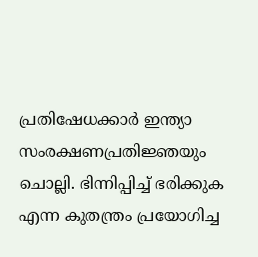പ്രതിഷേധക്കാര്‍ ഇന്ത്യാ സംരക്ഷണപ്രതിജ്ഞയും ചൊല്ലി. ഭിന്നിപ്പിച്ച് ഭരിക്കുക എന്ന കുതന്ത്രം പ്രയോഗിച്ച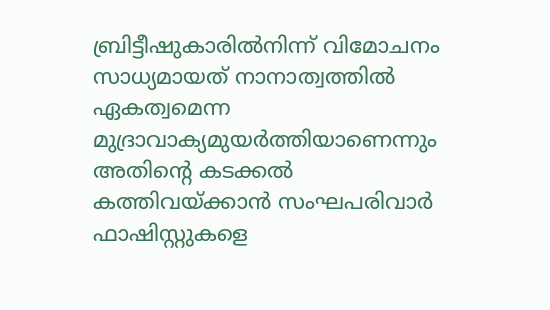ബ്രിട്ടീഷുകാരില്‍നിന്ന് വിമോചനം സാധ്യമായത് നാനാത്വത്തില്‍ ഏകത്വമെന്ന മുദ്രാവാക്യമുയര്‍ത്തിയാണെന്നും അതിന്റെ കടക്കല്‍ കത്തിവയ്ക്കാന്‍ സംഘപരിവാര്‍ ഫാഷിസ്റ്റുകളെ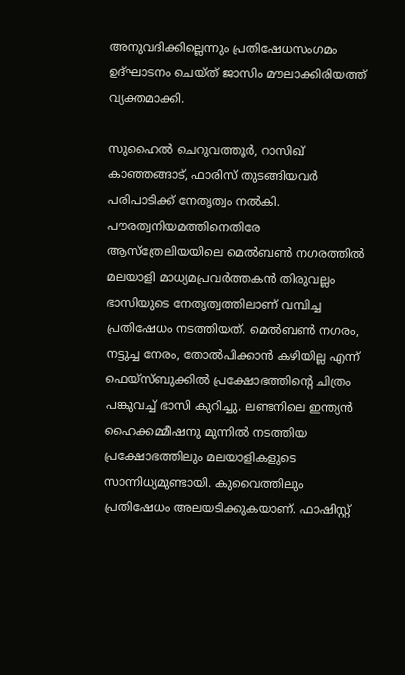അനുവദിക്കില്ലെന്നും പ്രതിഷേധസംഗമം ഉദ്ഘാടനം ചെയ്ത് ജാസിം മൗലാക്കിരിയത്ത് വ്യക്തമാക്കി.

സുഹൈല്‍ ചെറുവത്തൂര്‍, റാസിഖ് കാഞ്ഞങ്ങാട്, ഫാരിസ് തുടങ്ങിയവര്‍ പരിപാടിക്ക് നേതൃത്വം നല്‍കി. പൗരത്വനിയമത്തിനെതിരേ ആസ്‌ത്രേലിയയിലെ മെല്‍ബണ്‍ നഗരത്തില്‍ മലയാളി മാധ്യമപ്രവര്‍ത്തകന്‍ തിരുവല്ലം ഭാസിയുടെ നേതൃത്വത്തിലാണ് വമ്പിച്ച പ്രതിഷേധം നടത്തിയത്. മെല്‍ബണ്‍ നഗരം, നട്ടുച്ച നേരം, തോല്‍പിക്കാന്‍ കഴിയില്ല എന്ന് ഫെയ്‌സ്ബുക്കില്‍ പ്രക്ഷോഭത്തിന്റെ ചിത്രം പങ്കുവച്ച് ഭാസി കുറിച്ചു. ലണ്ടനിലെ ഇന്ത്യന്‍ ഹൈക്കമ്മീഷനു മുന്നില്‍ നടത്തിയ പ്രക്ഷോഭത്തിലും മലയാളികളുടെ സാന്നിധ്യമുണ്ടായി. കുവൈത്തിലും പ്രതിഷേധം അലയടിക്കുകയാണ്. ഫാഷിസ്റ്റ്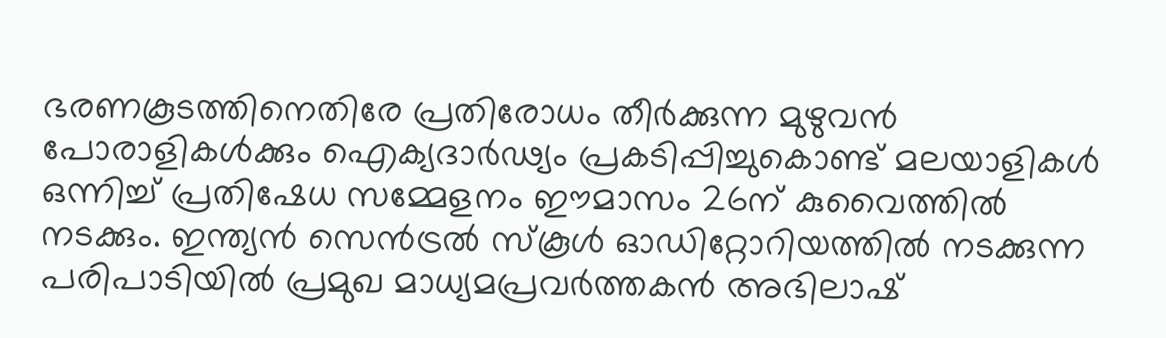ഭരണകൂടത്തിനെതിരേ പ്രതിരോധം തീര്‍ക്കുന്ന മുഴുവന്‍ പോരാളികള്‍ക്കും ഐക്യദാര്‍ഢ്യം പ്രകടിപ്പിച്ചുകൊണ്ട് മലയാളികള്‍ ഒന്നിച്ച് പ്രതിഷേധ സമ്മേളനം ഈമാസം 26ന് കുവൈത്തില്‍ നടക്കും. ഇന്ത്യന്‍ സെന്‍ട്രല്‍ സ്‌കൂള്‍ ഓഡിറ്റോറിയത്തില്‍ നടക്കുന്ന പരിപാടിയില്‍ പ്രമുഖ മാധ്യമപ്രവര്‍ത്തകന്‍ അഭിലാഷ്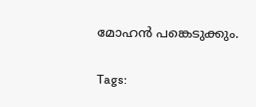മോഹന്‍ പങ്കെടുക്കും.

Tags: